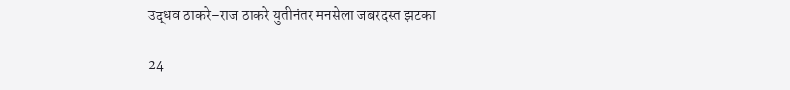उद्धव ठाकरे–राज ठाकरे युतीनंतर मनसेला जबरदस्त झटका

24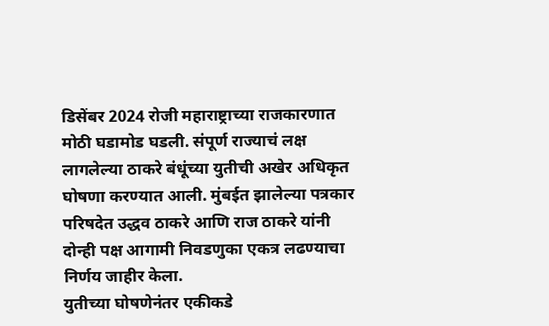डिसेंबर 2024 रोजी महाराष्ट्राच्या राजकारणात मोठी घडामोड घडली. संपूर्ण राज्याचं लक्ष लागलेल्या ठाकरे बंधूंच्या युतीची अखेर अधिकृत घोषणा करण्यात आली. मुंबईत झालेल्या पत्रकार परिषदेत उद्धव ठाकरे आणि राज ठाकरे यांनी दोन्ही पक्ष आगामी निवडणुका एकत्र लढण्याचा निर्णय जाहीर केला.
युतीच्या घोषणेनंतर एकीकडे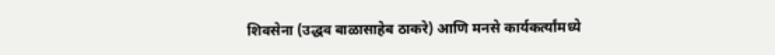शिवसेना (उद्धव बाळासाहेब ठाकरे) आणि मनसे कार्यकर्त्यांमध्ये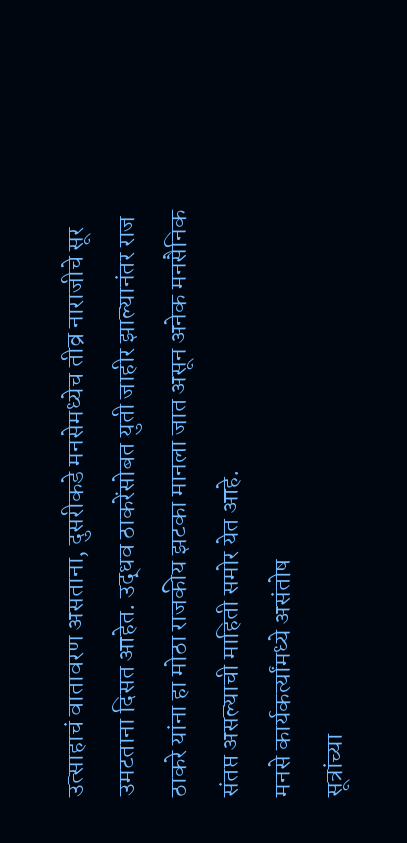उत्साहाचं वातावरण असताना, दुसरीकडे मनसेमध्येच तीव्र नाराजीचे सूर उमटताना दिसत आहेत. उद्धव ठाकरेंसोबत युती जाहीर झाल्यानंतर राज ठाकरे यांना हा मोठा राजकीय झटका मानला जात असून अनेक मनसैनिक संतप्त असल्याची माहिती समोर येत आहे.
मनसे कार्यकर्त्यांमध्ये असंतोष
सूत्रांच्या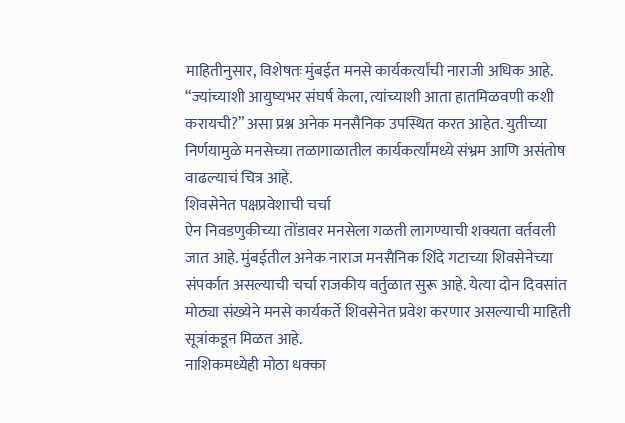माहितीनुसार, विशेषतः मुंबईत मनसे कार्यकर्त्यांची नाराजी अधिक आहे. “ज्यांच्याशी आयुष्यभर संघर्ष केला, त्यांच्याशी आता हातमिळवणी कशी करायची?” असा प्रश्न अनेक मनसैनिक उपस्थित करत आहेत. युतीच्या निर्णयामुळे मनसेच्या तळागाळातील कार्यकर्त्यांमध्ये संभ्रम आणि असंतोष वाढल्याचं चित्र आहे.
शिवसेनेत पक्षप्रवेशाची चर्चा
ऐन निवडणुकीच्या तोंडावर मनसेला गळती लागण्याची शक्यता वर्तवली जात आहे. मुंबईतील अनेक नाराज मनसैनिक शिंदे गटाच्या शिवसेनेच्या संपर्कात असल्याची चर्चा राजकीय वर्तुळात सुरू आहे. येत्या दोन दिवसांत मोठ्या संख्येने मनसे कार्यकर्ते शिवसेनेत प्रवेश करणार असल्याची माहिती सूत्रांकडून मिळत आहे.
नाशिकमध्येही मोठा धक्का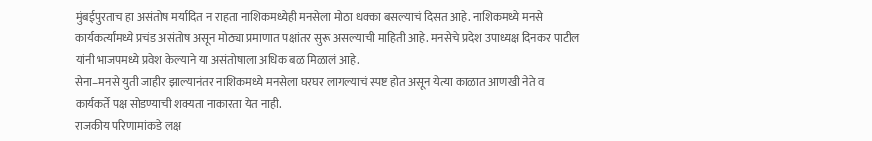मुंबईपुरताच हा असंतोष मर्यादित न राहता नाशिकमध्येही मनसेला मोठा धक्का बसल्याचं दिसत आहे. नाशिकमध्ये मनसे कार्यकर्त्यांमध्ये प्रचंड असंतोष असून मोठ्या प्रमाणात पक्षांतर सुरू असल्याची माहिती आहे. मनसेचे प्रदेश उपाध्यक्ष दिनकर पाटील यांनी भाजपमध्ये प्रवेश केल्याने या असंतोषाला अधिक बळ मिळालं आहे.
सेना–मनसे युती जाहीर झाल्यानंतर नाशिकमध्ये मनसेला घरघर लागल्याचं स्पष्ट होत असून येत्या काळात आणखी नेते व कार्यकर्ते पक्ष सोडण्याची शक्यता नाकारता येत नाही.
राजकीय परिणामांकडे लक्ष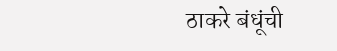ठाकरे बंधूंची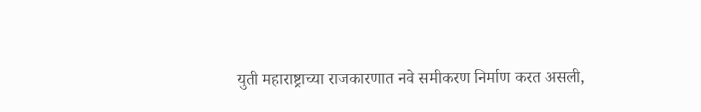युती महाराष्ट्राच्या राजकारणात नवे समीकरण निर्माण करत असली,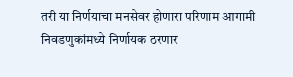तरी या निर्णयाचा मनसेवर होणारा परिणाम आगामी निवडणुकांमध्ये निर्णायक ठरणार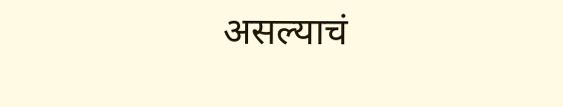असल्याचं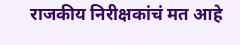राजकीय निरीक्षकांचं मत आहे